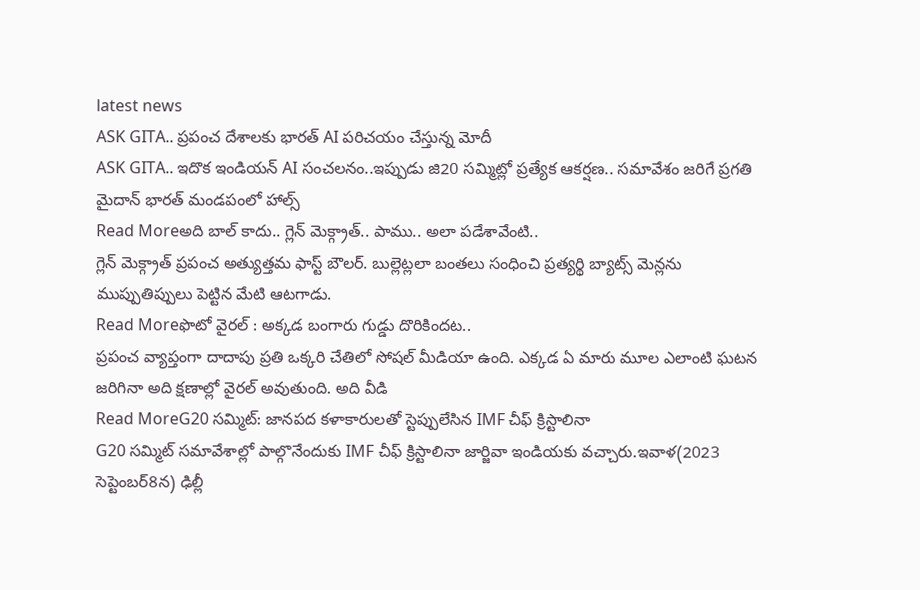latest news
ASK GITA.. ప్రపంచ దేశాలకు భారత్ AI పరిచయం చేస్తున్న మోదీ
ASK GITA.. ఇదొక ఇండియన్ AI సంచలనం..ఇప్పుడు జి20 సమ్మిట్లో ప్రత్యేక ఆకర్షణ.. సమావేశం జరిగే ప్రగతి మైదాన్ భారత్ మండపంలో హాల్స్
Read Moreఅది బాల్ కాదు.. గ్లెన్ మెక్గ్రాత్.. పాము.. అలా పడేశావేంటి..
గ్లెన్ మెక్గ్రాత్ ప్రపంచ అత్యుత్తమ ఫాస్ట్ బౌలర్. బుల్లెట్లలా బంతలు సంధించి ప్రత్యర్థి బ్యాట్స్ మెన్లను ముప్పుతిప్పులు పెట్టిన మేటి ఆటగాడు.
Read Moreఫొటో వైరల్ : అక్కడ బంగారు గుడ్డు దొరికిందట..
ప్రపంచ వ్యాప్తంగా దాదాపు ప్రతి ఒక్కరి చేతిలో సోషల్ మీడియా ఉంది. ఎక్కడ ఏ మారు మూల ఎలాంటి ఘటన జరిగినా అది క్షణాల్లో వైరల్ అవుతుంది. అది వీడి
Read MoreG20 సమ్మిట్: జానపద కళాకారులతో స్టెప్పులేసిన IMF చీఫ్ క్రిస్టాలినా
G20 సమ్మిట్ సమావేశాల్లో పాల్గొనేందుకు IMF చీఫ్ క్రిస్టాలినా జార్జివా ఇండియకు వచ్చారు.ఇవాళ(2023 సెప్టెంబర్8న) ఢిల్లీ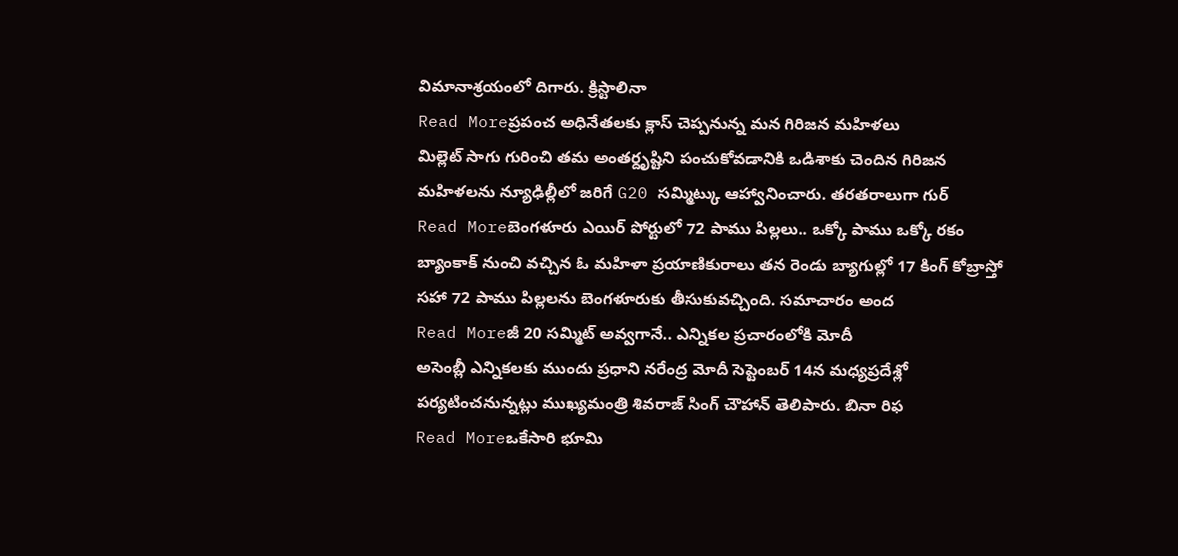విమానాశ్రయంలో దిగారు. క్రిస్టాలినా
Read Moreప్రపంచ అధినేతలకు క్లాస్ చెప్పనున్న మన గిరిజన మహిళలు
మిల్లెట్ సాగు గురించి తమ అంతర్దృష్టిని పంచుకోవడానికి ఒడిశాకు చెందిన గిరిజన మహిళలను న్యూఢిల్లీలో జరిగే G20 సమ్మిట్కు ఆహ్వానించారు. తరతరాలుగా గుర్
Read Moreబెంగళూరు ఎయిర్ పోర్టులో 72 పాము పిల్లలు.. ఒక్కో పాము ఒక్కో రకం
బ్యాంకాక్ నుంచి వచ్చిన ఓ మహిళా ప్రయాణికురాలు తన రెండు బ్యాగుల్లో 17 కింగ్ కోబ్రాస్తో సహా 72 పాము పిల్లలను బెంగళూరుకు తీసుకువచ్చింది. సమాచారం అంద
Read Moreజీ 20 సమ్మిట్ అవ్వగానే.. ఎన్నికల ప్రచారంలోకి మోదీ
అసెంబ్లీ ఎన్నికలకు ముందు ప్రధాని నరేంద్ర మోదీ సెప్టెంబర్ 14న మధ్యప్రదేశ్లో పర్యటించనున్నట్లు ముఖ్యమంత్రి శివరాజ్ సింగ్ చౌహాన్ తెలిపారు. బినా రిఫ
Read Moreఒకేసారి భూమి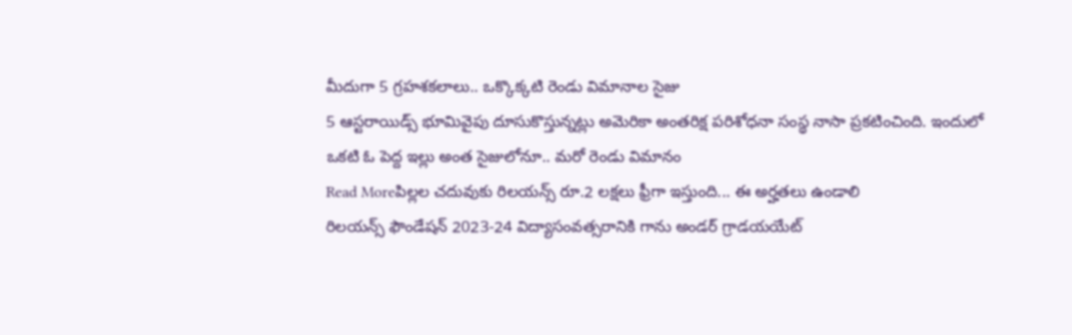మీదుగా 5 గ్రహశకలాలు.. ఒక్కొక్కటి రెండు విమానాల సైజు
5 ఆస్టరాయిడ్స్ భూమివైపు దూసుకొస్తున్నట్లు అమెరికా అంతరిక్ష పరిశోధనా సంస్థ నాసా ప్రకటించింది. ఇందులో ఒకటి ఓ పెద్ద ఇల్లు అంత సైజులోనూ.. మరో రెండు విమానం
Read Moreపిల్లల చదువుకు రిలయన్స్ రూ.2 లక్షలు ఫ్రీగా ఇస్తుంది... ఈ అర్హతలు ఉండాలి
రిలయన్స్ ఫౌండేషన్ 2023-24 విద్యాసంవత్సరానికి గాను అండర్ గ్రాడయయేట్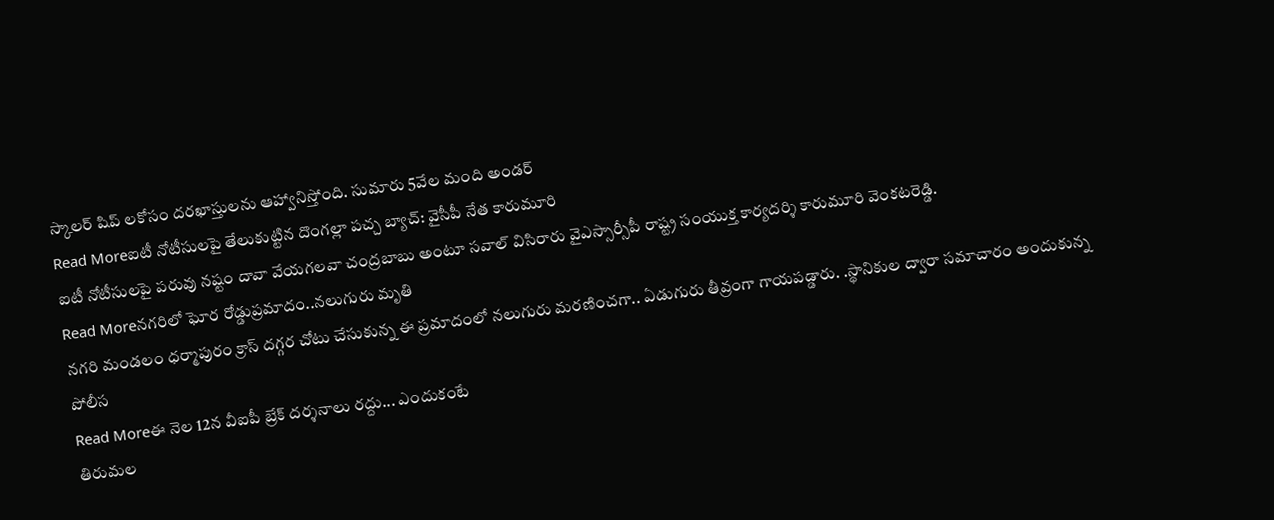స్కాలర్ షిప్ లకోసం దరఖాస్తులను ఆహ్వానిస్తోంది. సుమారు 5వేల మంది అండర్
Read Moreఐటీ నోటీసులపై తేలుకుట్టిన దొంగల్లా పచ్చ బ్యాచ్: వైసీపీ నేత కారుమూరి
ఐటీ నోటీసులపై పరువు నష్టం దావా వేయగలవా చంద్రబాబు అంటూ సవాల్ విసిరారు వైఎస్సార్సీపీ రాష్ట్ర సంయుక్త కార్యదర్శి కారుమూరి వెంకటరెడ్డి.
Read Moreనగరిలో ఘోర రోడ్డుప్రమాదం..నలుగురు మృతి
నగరి మండలం ధర్మాపురం క్రాస్ దగ్గర చోటు చేసుకున్న ఈ ప్రమాదంలో నలుగురు మరణించగా.. ఏడుగురు తీవ్రంగా గాయపడ్డారు. .స్థానికుల ద్వారా సమాచారం అందుకున్న పోలీస
Read Moreఈ నెల 12న వీఐపీ బ్రేక్ దర్శనాలు రద్దు... ఎందుకంటే
తిరుమల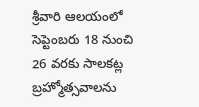శ్రీవారి ఆలయంలో సెప్టెంబరు 18 నుంచి 26 వరకు సాలకట్ల బ్రహ్మోత్సవాలను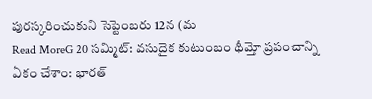పురస్కరించుకుని సెప్టెంబరు 12న (మ
Read MoreG 20 సమ్మిట్: వసుదైక కుటుంబం థీమ్తో ప్రపంచాన్ని ఏకం చేశాం: భారత్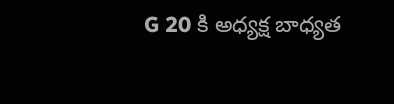G 20 కి అధ్యక్ష బాధ్యత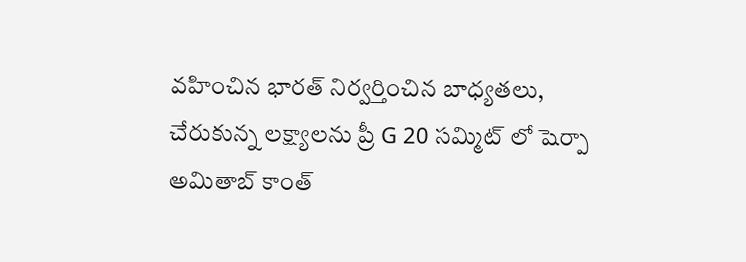వహించిన భారత్ నిర్వర్తించిన బాధ్యతలు, చేరుకున్న లక్ష్యాలను ప్రీ G 20 సమ్మిట్ లో షెర్పా అమితాబ్ కాంత్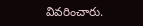వివరించారు.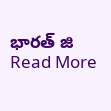భారత్ జి
Read More